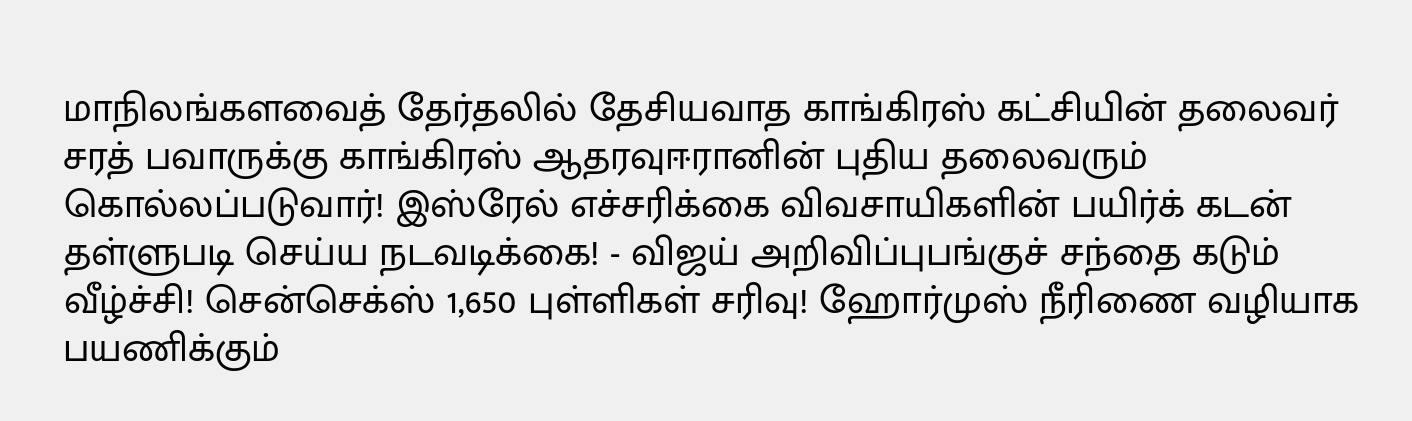மாநிலங்களவைத் தேர்தலில் தேசியவாத காங்கிரஸ் கட்சியின் தலைவர் சரத் பவாருக்கு காங்கிரஸ் ஆதரவுஈரானின் புதிய தலைவரும் கொல்லப்படுவார்! இஸ்ரேல் எச்சரிக்கை விவசாயிகளின் பயிர்க் கடன் தள்ளுபடி செய்ய நடவடிக்கை! - விஜய் அறிவிப்புபங்குச் சந்தை கடும் வீழ்ச்சி! சென்செக்ஸ் 1,650 புள்ளிகள் சரிவு! ஹோர்முஸ் நீரிணை வழியாக பயணிக்கும்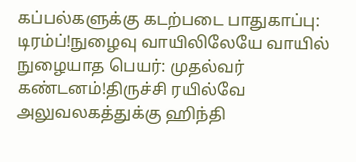கப்பல்களுக்கு கடற்படை பாதுகாப்பு: டிரம்ப்!நுழைவு வாயிலிலேயே வாயில் நுழையாத பெயர்: முதல்வர் கண்டனம்!திருச்சி ரயில்வே அலுவலகத்துக்கு ஹிந்தி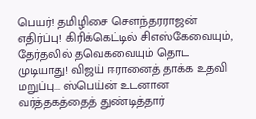பெயர்! தமிழிசை செளந்தரராஜன் எதிர்ப்பு! கிரிக்கெட்டில் சிஎஸ்கேவையும், தேர்தலில் தவெகவையும் தொட முடியாது! விஜய் ஈரானைத் தாக்க உதவி மறுப்பு... ஸ்பெய்ன் உடனான வர்த்தகத்தைத் துண்டித்தார்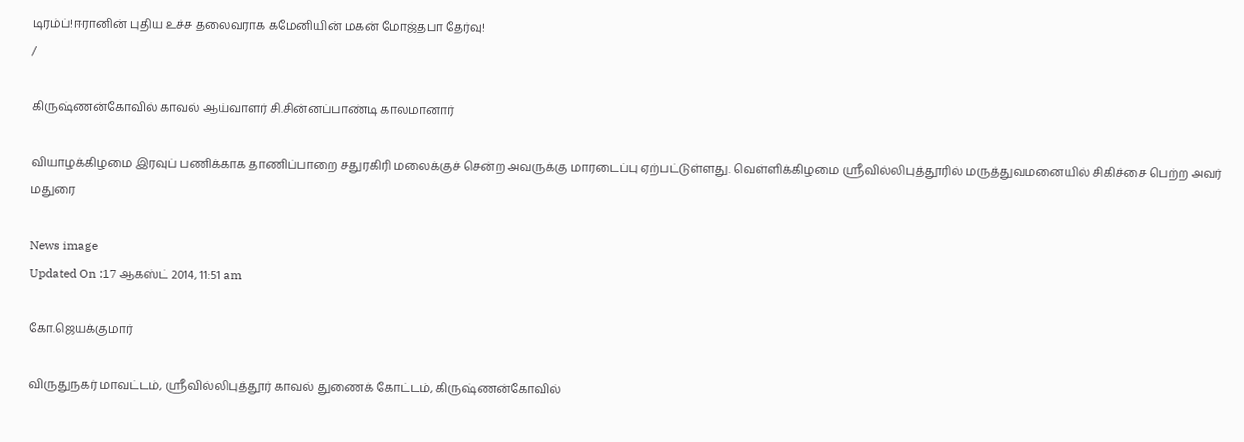டிரம்ப்!ஈரானின் புதிய உச்ச தலைவராக கமேனியின் மகன் மோஜ்தபா தேர்வு!
/

கிருஷ்ணன்கோவில் காவல் ஆய்வாளர் சி.சின்னப்பாண்டி காலமானார்

வியாழக்கிழமை இரவுப் பணிக்காக தாணிப்பாறை சதுரகிரி மலைக்குச் சென்ற அவருக்கு மாரடைப்பு ஏற்பட்டுள்ளது. வெள்ளிக்கிழமை ஸ்ரீவில்லிபுத்தூரில் மருத்துவமனையில் சிகிச்சை பெற்ற அவர் மதுரை

News image
Updated On :17 ஆகஸ்ட் 2014, 11:51 am

கோ.ஜெயக்குமார்

விருதுநகர் மாவட்டம், ஸ்ரீவில்லிபுத்தூர் காவல் துணைக் கோட்டம், கிருஷ்ணன்கோவில்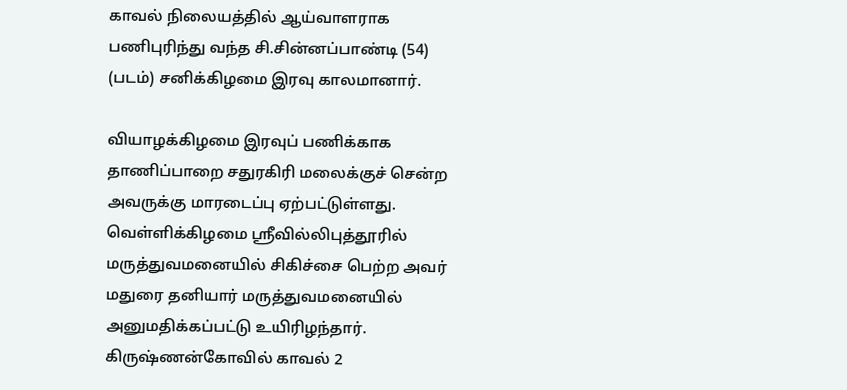காவல் நிலையத்தில் ஆய்வாளராக பணிபுரிந்து வந்த சி.சின்னப்பாண்டி (54) (படம்) சனிக்கிழமை இரவு காலமானார்.

வியாழக்கிழமை இரவுப் பணிக்காக தாணிப்பாறை சதுரகிரி மலைக்குச் சென்ற அவருக்கு மாரடைப்பு ஏற்பட்டுள்ளது. வெள்ளிக்கிழமை ஸ்ரீவில்லிபுத்தூரில் மருத்துவமனையில் சிகிச்சை பெற்ற அவர் மதுரை தனியார் மருத்துவமனையில் அனுமதிக்கப்பட்டு உயிரிழந்தார். கிருஷ்ணன்கோவில் காவல் 2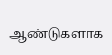ஆண்டுகளாக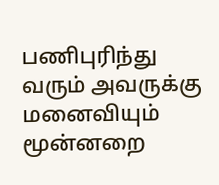பணிபுரிந்து வரும் அவருக்கு மனைவியும் மூன்னறை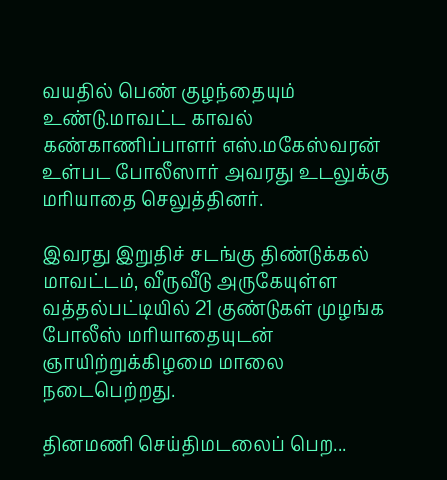வயதில் பெண் குழந்தையும் உண்டு.மாவட்ட காவல் கண்காணிப்பாளர் எஸ்.மகேஸ்வரன் உள்பட போலீஸார் அவரது உடலுக்கு மரியாதை செலுத்தினர்.

இவரது இறுதிச் சடங்கு திண்டுக்கல் மாவட்டம், வீருவீடு அருகேயுள்ள வத்தல்பட்டியில் 21 குண்டுகள் முழங்க போலீஸ் மரியாதையுடன் ஞாயிற்றுக்கிழமை மாலை நடைபெற்றது.

தினமணி செய்திமடலைப் பெற...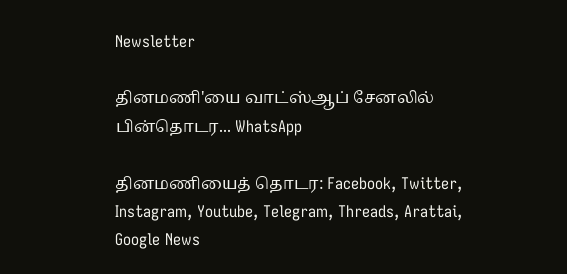Newsletter

தினமணி'யை வாட்ஸ்ஆப் சேனலில் பின்தொடர... WhatsApp

தினமணியைத் தொடர: Facebook, Twitter, Instagram, Youtube, Telegram, Threads, Arattai, Google News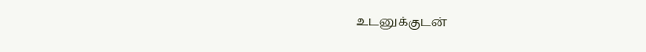உடனுக்குடன்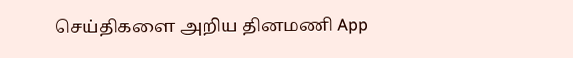செய்திகளை அறிய தினமணி App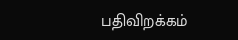பதிவிறக்கம்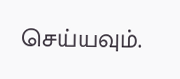செய்யவும்.